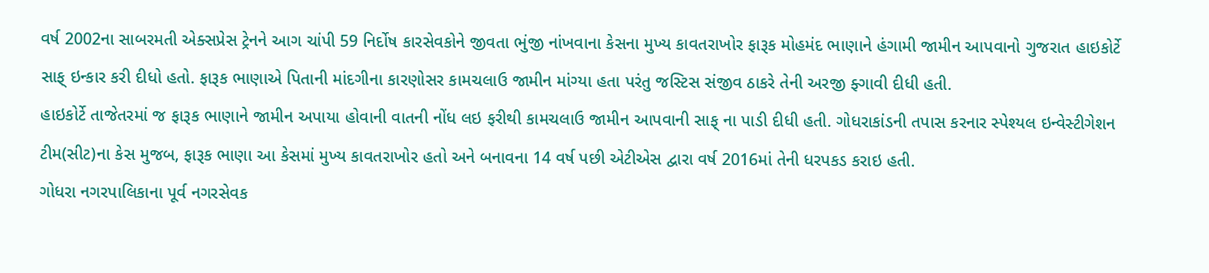વર્ષ 2002ના સાબરમતી એક્સપ્રેસ ટ્રેનને આગ ચાંપી 59 નિર્દોષ કારસેવકોને જીવતા ભુંજી નાંખવાના કેસના મુખ્ય કાવતરાખોર ફારૂક મોહમંદ ભાણાને હંગામી જામીન આપવાનો ગુજરાત હાઇકોર્ટે સાફ્ ઇન્કાર કરી દીધો હતો. ફારૂક ભાણાએ પિતાની માંદગીના કારણોસર કામચલાઉ જામીન માંગ્યા હતા પરંતુ જસ્ટિસ સંજીવ ઠાકરે તેની અરજી ફ્ગાવી દીધી હતી.
હાઇકોર્ટે તાજેતરમાં જ ફારૂક ભાણાને જામીન અપાયા હોવાની વાતની નોંધ લઇ ફરીથી કામચલાઉ જામીન આપવાની સાફ્ ના પાડી દીધી હતી. ગોધરાકાંડની તપાસ કરનાર સ્પેશ્યલ ઇન્વેસ્ટીગેશન ટીમ(સીટ)ના કેસ મુજબ, ફારૂક ભાણા આ કેસમાં મુખ્ય કાવતરાખોર હતો અને બનાવના 14 વર્ષ પછી એટીએસ દ્વારા વર્ષ 2016માં તેની ધરપકડ કરાઇ હતી.
ગોધરા નગરપાલિકાના પૂર્વ નગરસેવક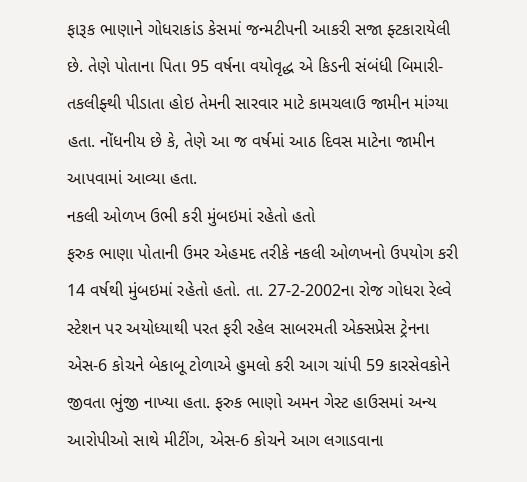ફારૂક ભાણાને ગોધરાકાંડ કેસમાં જન્મટીપની આકરી સજા ફ્ટકારાયેલી છે. તેણે પોતાના પિતા 95 વર્ષના વયોવૃદ્ધ એ કિડની સંબંધી બિમારી-તકલીફ્થી પીડાતા હોઇ તેમની સારવાર માટે કામચલાઉ જામીન માંગ્યા હતા. નોંધનીય છે કે, તેણે આ જ વર્ષમાં આઠ દિવસ માટેના જામીન આપવામાં આવ્યા હતા.
નકલી ઓળખ ઉભી કરી મુંબઇમાં રહેતો હતો
ફરુક ભાણા પોતાની ઉમર એહમદ તરીકે નકલી ઓળખનો ઉપયોગ કરી 14 વર્ષથી મુંબઇમાં રહેતો હતો. તા. 27-2-2002ના રોજ ગોધરા રેલ્વે સ્ટેશન પર અયોધ્યાથી પરત ફરી રહેલ સાબરમતી એક્સપ્રેસ ટ્રેનના એસ-6 કોચને બેકાબૂ ટોળાએ હુમલો કરી આગ ચાંપી 59 કારસેવકોને જીવતા ભુંજી નાખ્યા હતા. ફરુક ભાણો અમન ગેસ્ટ હાઉસમાં અન્ય આરોપીઓ સાથે મીટીંગ, એસ-6 કોચને આગ લગાડવાના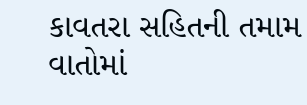કાવતરા સહિતની તમામ વાતોમાં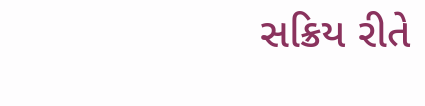સક્રિય રીતે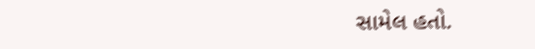સામેલ હતો.